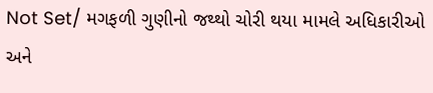Not Set/ મગફળી ગુણીનો જથ્થો ચોરી થયા મામલે અધિકારીઓ અને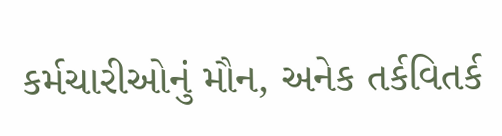કર્મચારીઓનું મૌન, અનેક તર્કવિતર્ક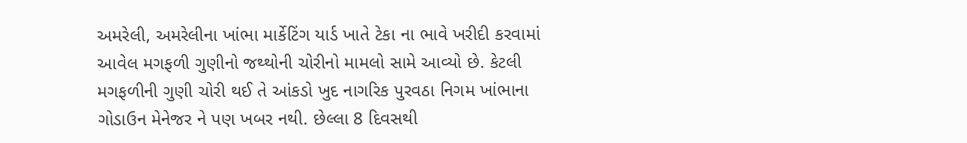અમરેલી, અમરેલીના ખાંભા માર્કેટિંગ યાર્ડ ખાતે ટેકા ના ભાવે ખરીદી કરવામાં આવેલ મગફળી ગુણીનો જથ્થોની ચોરીનો મામલો સામે આવ્યો છે. કેટલી મગફળીની ગુણી ચોરી થઈ તે આંકડો ખુદ નાગરિક પુરવઠા નિગમ ખાંભાના ગોડાઉન મેનેજર ને પણ ખબર નથી. છેલ્લા 8 દિવસથી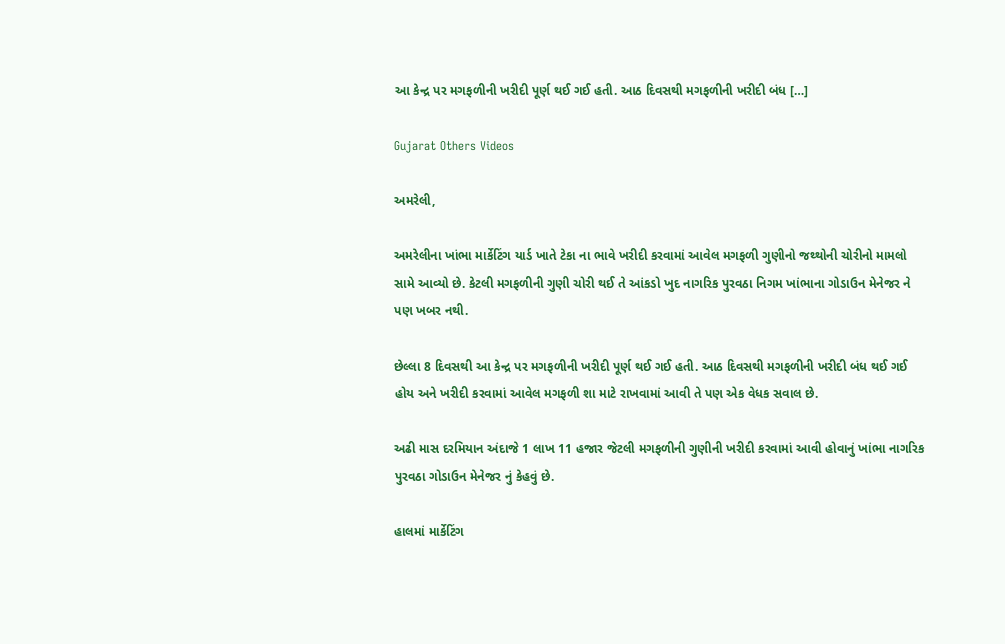આ કેન્દ્ર પર મગફળીની ખરીદી પૂર્ણ થઈ ગઈ હતી. આઠ દિવસથી મગફળીની ખરીદી બંધ […]

Gujarat Others Videos

અમરેલી,

અમરેલીના ખાંભા માર્કેટિંગ યાર્ડ ખાતે ટેકા ના ભાવે ખરીદી કરવામાં આવેલ મગફળી ગુણીનો જથ્થોની ચોરીનો મામલો સામે આવ્યો છે. કેટલી મગફળીની ગુણી ચોરી થઈ તે આંકડો ખુદ નાગરિક પુરવઠા નિગમ ખાંભાના ગોડાઉન મેનેજર ને પણ ખબર નથી.

છેલ્લા 8 દિવસથી આ કેન્દ્ર પર મગફળીની ખરીદી પૂર્ણ થઈ ગઈ હતી. આઠ દિવસથી મગફળીની ખરીદી બંધ થઈ ગઈ હોય અને ખરીદી કરવામાં આવેલ મગફળી શા માટે રાખવામાં આવી તે પણ એક વેધક સવાલ છે.

અઢી માસ દરમિયાન અંદાજે 1 લાખ 11 હજાર જેટલી મગફળીની ગુણીની ખરીદી કરવામાં આવી હોવાનું ખાંભા નાગરિક પુરવઠા ગોડાઉન મેનેજર નું કેહવું છે.

હાલમાં માર્કેટિંગ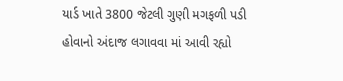યાર્ડ ખાતે 3800 જેટલી ગુણી મગફળી પડી હોવાનો અંદાજ લગાવવા માં આવી રહ્યો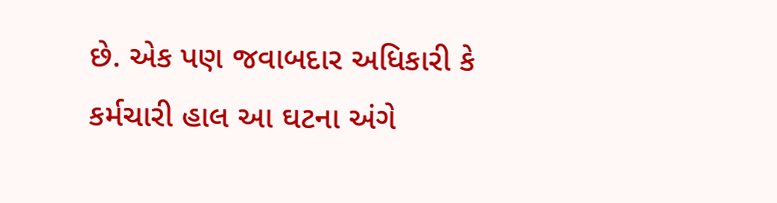છે. એક પણ જવાબદાર અધિકારી કે કર્મચારી હાલ આ ઘટના અંગે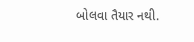બોલવા તૈયાર નથી.